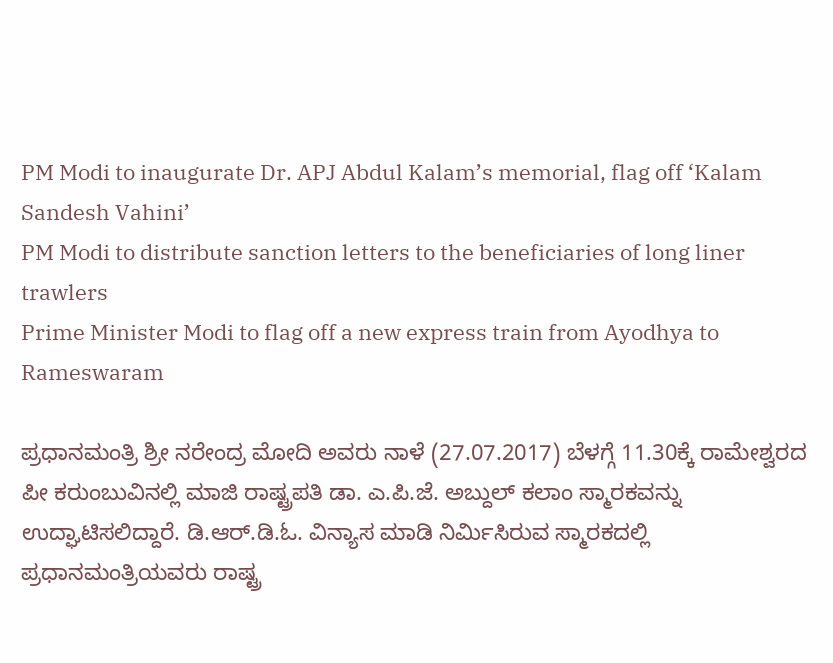PM Modi to inaugurate Dr. APJ Abdul Kalam’s memorial, flag off ‘Kalam Sandesh Vahini’
PM Modi to distribute sanction letters to the beneficiaries of long liner trawlers
Prime Minister Modi to flag off a new express train from Ayodhya to Rameswaram

ಪ್ರಧಾನಮಂತ್ರಿ ಶ್ರೀ ನರೇಂದ್ರ ಮೋದಿ ಅವರು ನಾಳೆ (27.07.2017) ಬೆಳಗ್ಗೆ 11.30ಕ್ಕೆ ರಾಮೇಶ್ವರದ ಪೀ ಕರುಂಬುವಿನಲ್ಲಿ ಮಾಜಿ ರಾಷ್ಟ್ರಪತಿ ಡಾ. ಎ.ಪಿ.ಜೆ. ಅಬ್ದುಲ್ ಕಲಾಂ ಸ್ಮಾರಕವನ್ನು ಉದ್ಘಾಟಿಸಲಿದ್ದಾರೆ. ಡಿ.ಆರ್.ಡಿ.ಓ. ವಿನ್ಯಾಸ ಮಾಡಿ ನಿರ್ಮಿಸಿರುವ ಸ್ಮಾರಕದಲ್ಲಿ ಪ್ರಧಾನಮಂತ್ರಿಯವರು ರಾಷ್ಟ್ರ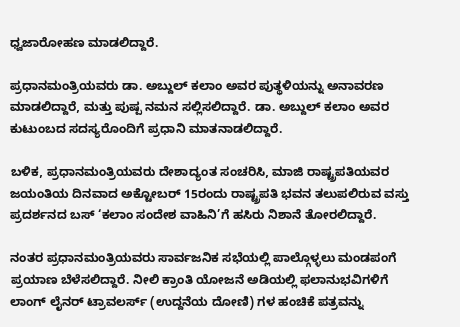ಧ್ವಜಾರೋಹಣ ಮಾಡಲಿದ್ದಾರೆ.

ಪ್ರಧಾನಮಂತ್ರಿಯವರು ಡಾ. ಅಬ್ದುಲ್ ಕಲಾಂ ಅವರ ಪುತ್ಥಳಿಯನ್ನು ಅನಾವರಣ ಮಾಡಲಿದ್ದಾರೆ, ಮತ್ತು ಪುಷ್ಪ ನಮನ ಸಲ್ಲಿಸಲಿದ್ದಾರೆ. ಡಾ. ಅಬ್ದುಲ್ ಕಲಾಂ ಅವರ ಕುಟುಂಬದ ಸದಸ್ಯರೊಂದಿಗೆ ಪ್ರಧಾನಿ ಮಾತನಾಡಲಿದ್ದಾರೆ.

ಬಳಿಕ, ಪ್ರಧಾನಮಂತ್ರಿಯವರು ದೇಶಾದ್ಯಂತ ಸಂಚರಿಸಿ, ಮಾಜಿ ರಾಷ್ಟ್ರಪತಿಯವರ ಜಯಂತಿಯ ದಿನವಾದ ಅಕ್ಟೋಬರ್ 15ರಂದು ರಾಷ್ಟ್ರಪತಿ ಭವನ ತಲುಪಲಿರುವ ವಸ್ತು ಪ್ರದರ್ಶನದ ಬಸ್ ‘ಕಲಾಂ ಸಂದೇಶ ವಾಹಿನಿ’ಗೆ ಹಸಿರು ನಿಶಾನೆ ತೋರಲಿದ್ದಾರೆ.

ನಂತರ ಪ್ರಧಾನಮಂತ್ರಿಯವರು ಸಾರ್ವಜನಿಕ ಸಭೆಯಲ್ಲಿ ಪಾಲ್ಗೊಳ್ಳಲು ಮಂಡಪಂಗೆ ಪ್ರಯಾಣ ಬೆಳೆಸಲಿದ್ದಾರೆ. ನೀಲಿ ಕ್ರಾಂತಿ ಯೋಜನೆ ಅಡಿಯಲ್ಲಿ ಫಲಾನುಭವಿಗಳಿಗೆ ಲಾಂಗ್ ಲೈನರ್ ಟ್ರಾವಲರ್ಸ್ (ಉದ್ದನೆಯ ದೋಣಿ) ಗಳ ಹಂಚಿಕೆ ಪತ್ರವನ್ನು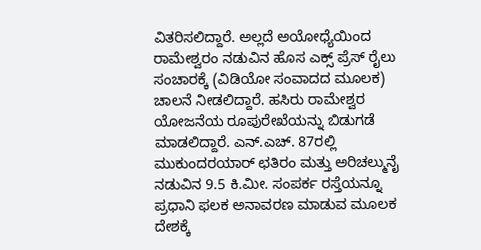ವಿತರಿಸಲಿದ್ದಾರೆ. ಅಲ್ಲದೆ ಅಯೋಧ್ಯೆಯಿಂದ ರಾಮೇಶ್ವರಂ ನಡುವಿನ ಹೊಸ ಎಕ್ಸ್ ಪ್ರೆಸ್ ರೈಲು ಸಂಚಾರಕ್ಕೆ (ವಿಡಿಯೋ ಸಂವಾದದ ಮೂಲಕ) ಚಾಲನೆ ನೀಡಲಿದ್ದಾರೆ. ಹಸಿರು ರಾಮೇಶ್ವರ ಯೋಜನೆಯ ರೂಪುರೇಖೆಯನ್ನು ಬಿಡುಗಡೆ ಮಾಡಲಿದ್ದಾರೆ. ಎನ್.ಎಚ್. 87ರಲ್ಲಿ ಮುಕುಂದರಯಾರ್ ಛತಿರಂ ಮತ್ತು ಅರಿಚಲ್ಮುನೈ ನಡುವಿನ 9.5 ಕಿ.ಮೀ. ಸಂಪರ್ಕ ರಸ್ತೆಯನ್ನೂ ಪ್ರಧಾನಿ ಫಲಕ ಅನಾವರಣ ಮಾಡುವ ಮೂಲಕ ದೇಶಕ್ಕೆ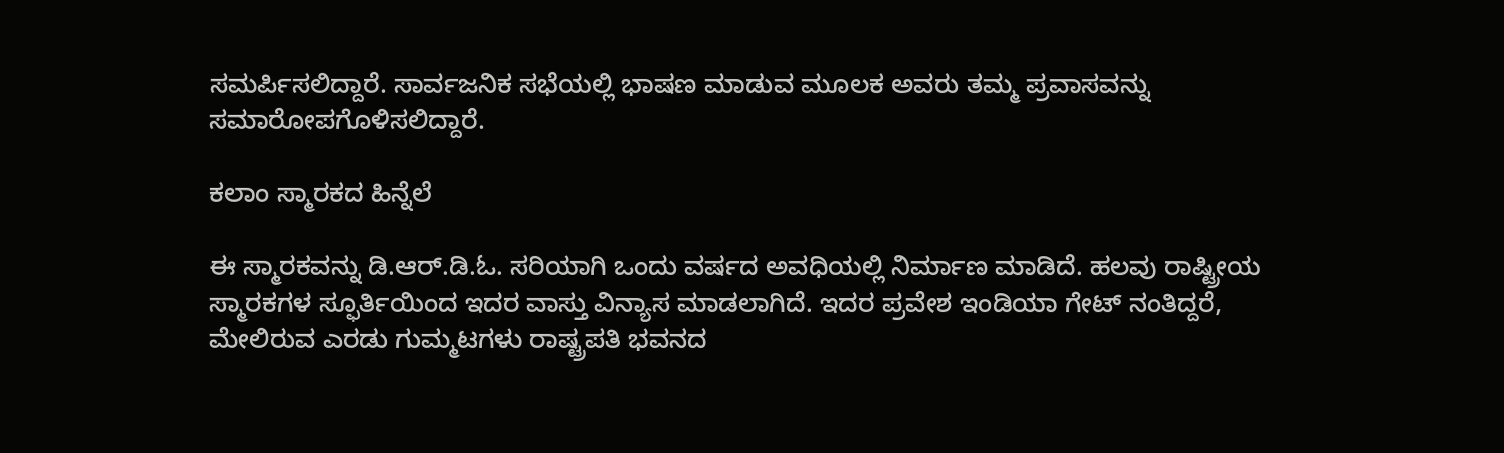ಸಮರ್ಪಿಸಲಿದ್ದಾರೆ. ಸಾರ್ವಜನಿಕ ಸಭೆಯಲ್ಲಿ ಭಾಷಣ ಮಾಡುವ ಮೂಲಕ ಅವರು ತಮ್ಮ ಪ್ರವಾಸವನ್ನು ಸಮಾರೋಪಗೊಳಿಸಲಿದ್ದಾರೆ.

ಕಲಾಂ ಸ್ಮಾರಕದ ಹಿನ್ನೆಲೆ

ಈ ಸ್ಮಾರಕವನ್ನು ಡಿ.ಆರ್.ಡಿ.ಓ. ಸರಿಯಾಗಿ ಒಂದು ವರ್ಷದ ಅವಧಿಯಲ್ಲಿ ನಿರ್ಮಾಣ ಮಾಡಿದೆ. ಹಲವು ರಾಷ್ಟ್ರೀಯ ಸ್ಮಾರಕಗಳ ಸ್ಫೂರ್ತಿಯಿಂದ ಇದರ ವಾಸ್ತು ವಿನ್ಯಾಸ ಮಾಡಲಾಗಿದೆ. ಇದರ ಪ್ರವೇಶ ಇಂಡಿಯಾ ಗೇಟ್ ನಂತಿದ್ದರೆ, ಮೇಲಿರುವ ಎರಡು ಗುಮ್ಮಟಗಳು ರಾಷ್ಟ್ರಪತಿ ಭವನದ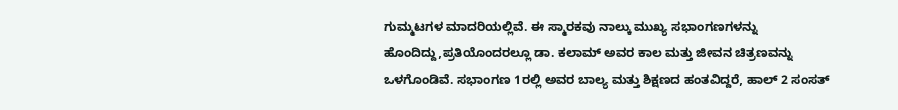ಗುಮ್ಮಟಗಳ ಮಾದರಿಯಲ್ಲಿವೆ. ಈ ಸ್ಮಾರಕವು ನಾಲ್ಕು ಮುಖ್ಯ ಸಭಾಂಗಣಗಳನ್ನು ಹೊಂದಿದ್ದು,ಪ್ರತಿಯೊಂದರಲ್ಲೂ ಡಾ. ಕಲಾಮ್ ಅವರ ಕಾಲ ಮತ್ತು ಜೀವನ ಚಿತ್ರಣವನ್ನು ಒಳಗೊಂಡಿವೆ. ಸಭಾಂಗಣ 1ರಲ್ಲಿ ಅವರ ಬಾಲ್ಯ ಮತ್ತು ಶಿಕ್ಷಣದ ಹಂತವಿದ್ದರೆ, ಹಾಲ್ 2 ಸಂಸತ್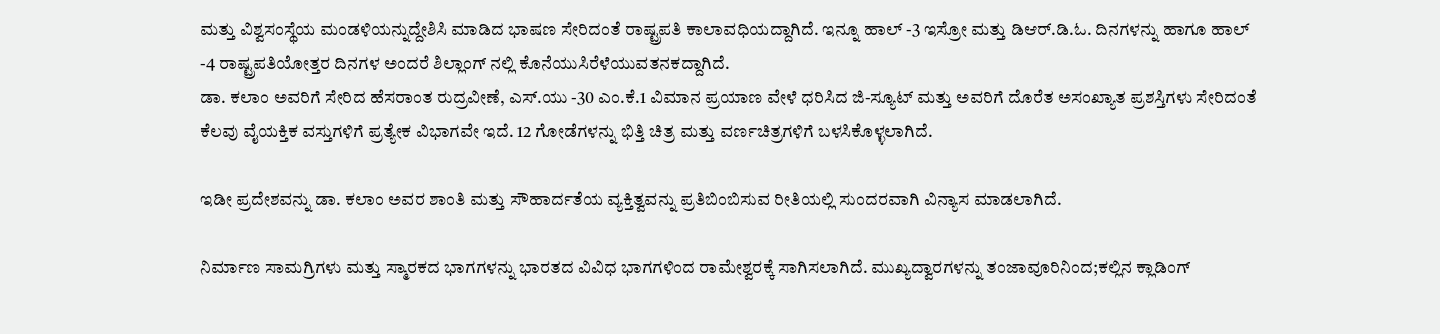ಮತ್ತು ವಿಶ್ವಸಂಸ್ಥೆಯ ಮಂಡಳಿಯನ್ನುದ್ದೇಶಿಸಿ ಮಾಡಿದ ಭಾಷಣ ಸೇರಿದಂತೆ ರಾಷ್ಟ್ರಪತಿ ಕಾಲಾವಧಿಯದ್ದಾಗಿದೆ. ಇನ್ನೂ ಹಾಲ್ -3 ಇಸ್ರೋ ಮತ್ತು ಡಿಆರ್.ಡಿ.ಓ. ದಿನಗಳನ್ನು ಹಾಗೂ ಹಾಲ್ -4 ರಾಷ್ಟ್ರಪತಿಯೋತ್ತರ ದಿನಗಳ ಅಂದರೆ ಶಿಲ್ಲಾಂಗ್ ನಲ್ಲಿ ಕೊನೆಯುಸಿರೆಳೆಯುವತನಕದ್ದಾಗಿದೆ.
ಡಾ. ಕಲಾಂ ಅವರಿಗೆ ಸೇರಿದ ಹೆಸರಾಂತ ರುದ್ರವೀಣೆ, ಎಸ್.ಯು -30 ಎಂ.ಕೆ.1 ವಿಮಾನ ಪ್ರಯಾಣ ವೇಳೆ ಧರಿಸಿದ ಜಿ-ಸ್ಯೂಟ್ ಮತ್ತು ಅವರಿಗೆ ದೊರೆತ ಅಸಂಖ್ಯಾತ ಪ್ರಶಸ್ತಿಗಳು ಸೇರಿದಂತೆ ಕೆಲವು ವೈಯಕ್ತಿಕ ವಸ್ತುಗಳಿಗೆ ಪ್ರತ್ಯೇಕ ವಿಭಾಗವೇ ಇದೆ. 12 ಗೋಡೆಗಳನ್ನು ಭಿತ್ತಿ ಚಿತ್ರ ಮತ್ತು ವರ್ಣಚಿತ್ರಗಳಿಗೆ ಬಳಸಿಕೊಳ್ಳಲಾಗಿದೆ.

ಇಡೀ ಪ್ರದೇಶವನ್ನು ಡಾ. ಕಲಾಂ ಅವರ ಶಾಂತಿ ಮತ್ತು ಸೌಹಾರ್ದತೆಯ ವ್ಯಕ್ತಿತ್ವವನ್ನು ಪ್ರತಿಬಿಂಬಿಸುವ ರೀತಿಯಲ್ಲಿ ಸುಂದರವಾಗಿ ವಿನ್ಯಾಸ ಮಾಡಲಾಗಿದೆ.

ನಿರ್ಮಾಣ ಸಾಮಗ್ರಿಗಳು ಮತ್ತು ಸ್ಮಾರಕದ ಭಾಗಗಳನ್ನು ಭಾರತದ ವಿವಿಧ ಭಾಗಗಳಿಂದ ರಾಮೇಶ್ವರಕ್ಕೆ ಸಾಗಿಸಲಾಗಿದೆ. ಮುಖ್ಯದ್ವಾರಗಳನ್ನು ತಂಜಾವೂರಿನಿಂದ;ಕಲ್ಲಿನ ಕ್ಲಾಡಿಂಗ್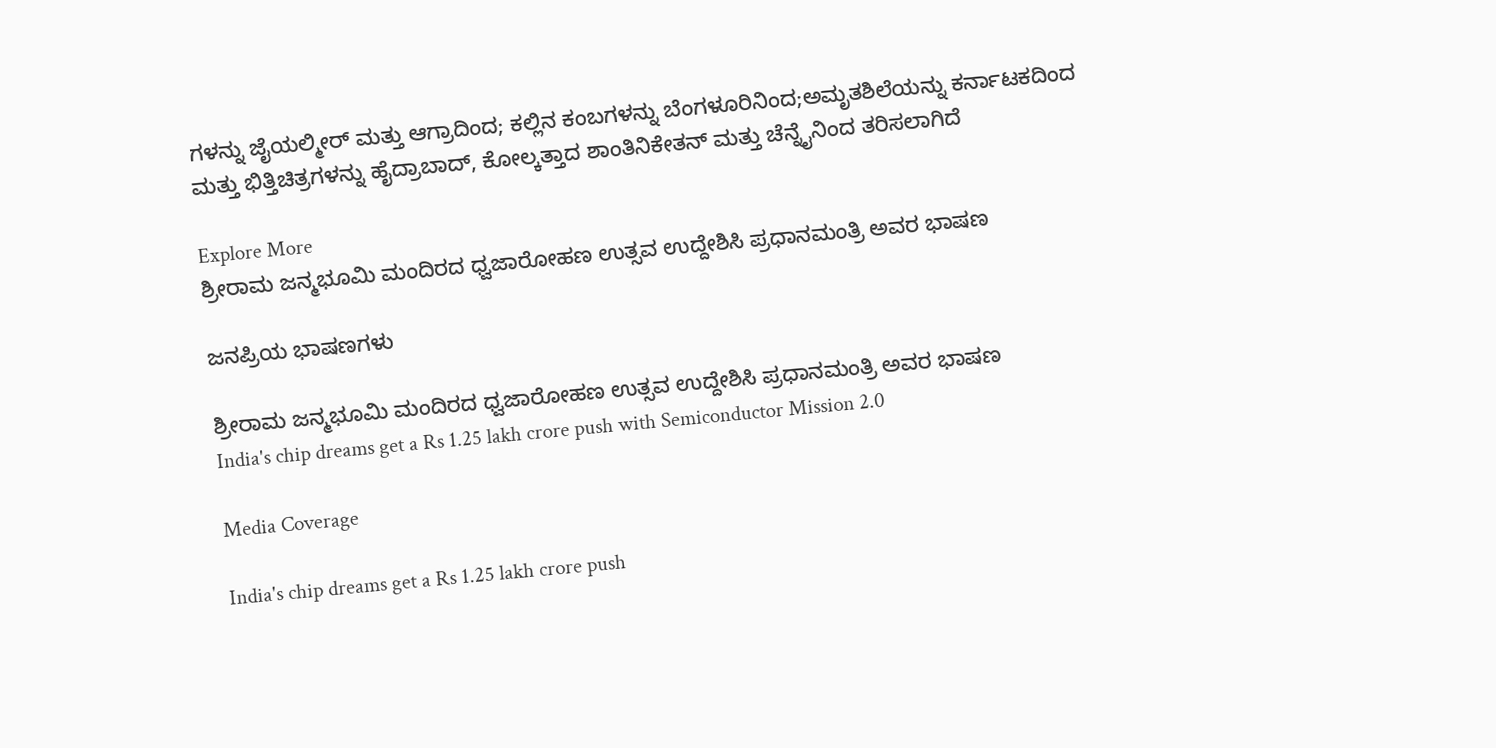ಗಳನ್ನು ಜೈಯಲ್ಮೀರ್ ಮತ್ತು ಆಗ್ರಾದಿಂದ; ಕಲ್ಲಿನ ಕಂಬಗಳನ್ನು ಬೆಂಗಳೂರಿನಿಂದ;ಅಮೃತಶಿಲೆಯನ್ನು ಕರ್ನಾಟಕದಿಂದ ಮತ್ತು ಭಿತ್ತಿಚಿತ್ರಗಳನ್ನು ಹೈದ್ರಾಬಾದ್, ಕೋಲ್ಕತ್ತಾದ ಶಾಂತಿನಿಕೇತನ್ ಮತ್ತು ಚೆನ್ನೈನಿಂದ ತರಿಸಲಾಗಿದೆ

Explore More
ಶ್ರೀರಾಮ ಜನ್ಮಭೂಮಿ ಮಂದಿರದ ಧ್ವಜಾರೋಹಣ ಉತ್ಸವ ಉದ್ದೇಶಿಸಿ ಪ್ರಧಾನಮಂತ್ರಿ ಅವರ ಭಾಷಣ

ಜನಪ್ರಿಯ ಭಾಷಣಗಳು

ಶ್ರೀರಾಮ ಜನ್ಮಭೂಮಿ ಮಂದಿರದ ಧ್ವಜಾರೋಹಣ ಉತ್ಸವ ಉದ್ದೇಶಿಸಿ ಪ್ರಧಾನಮಂತ್ರಿ ಅವರ ಭಾಷಣ
India's chip dreams get a Rs 1.25 lakh crore push with Semiconductor Mission 2.0

Media Coverage

India's chip dreams get a Rs 1.25 lakh crore push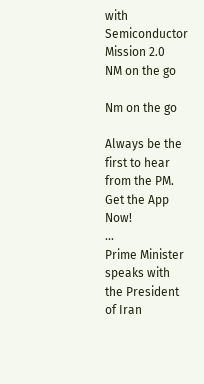with Semiconductor Mission 2.0
NM on the go

Nm on the go

Always be the first to hear from the PM. Get the App Now!
...
Prime Minister speaks with the President of Iran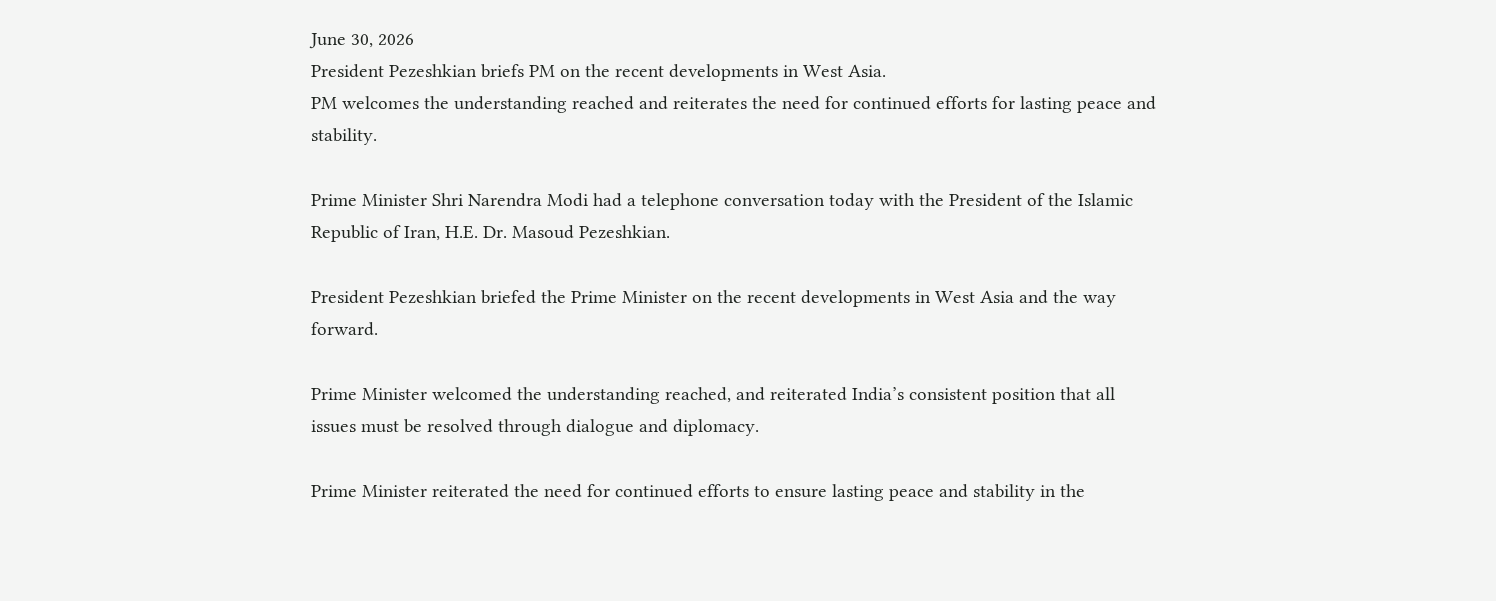June 30, 2026
President Pezeshkian briefs PM on the recent developments in West Asia.
PM welcomes the understanding reached and reiterates the need for continued efforts for lasting peace and stability.

Prime Minister Shri Narendra Modi had a telephone conversation today with the President of the Islamic Republic of Iran, H.E. Dr. Masoud Pezeshkian.

President Pezeshkian briefed the Prime Minister on the recent developments in West Asia and the way forward.

Prime Minister welcomed the understanding reached, and reiterated India’s consistent position that all issues must be resolved through dialogue and diplomacy.

Prime Minister reiterated the need for continued efforts to ensure lasting peace and stability in the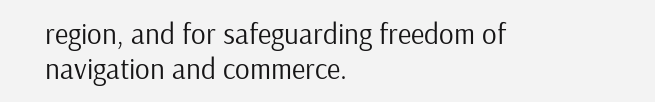region, and for safeguarding freedom of navigation and commerce.